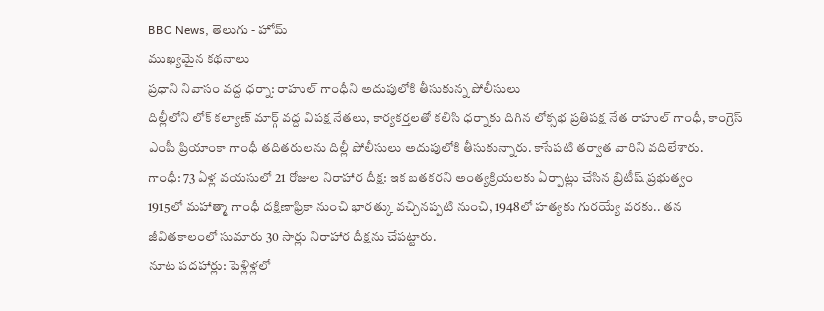BBC News, తెలుగు - హోమ్
ముఖ్యమైన కథనాలు
ప్రధాని నివాసం వద్ద ధర్నా: రాహుల్ గాంధీని అదుపులోకి తీసుకున్న పోలీసులు
దిల్లీలోని లోక్ కల్యాణ్ మార్గ్ వద్ద విపక్ష నేతలు, కార్యకర్తలతో కలిసి ధర్నాకు దిగిన లోక్సభ ప్రతిపక్ష నేత రాహుల్ గాంధీ, కాంగ్రెస్ ఎంపీ ప్రియాంకా గాంధీ తదితరులను దిల్లీ పోలీసులు అదుపులోకి తీసుకున్నారు. కాసేపటి తర్వాత వారిని వదిలేశారు.
గాంధీ: 73 ఏళ్ల వయసులో 21 రోజుల నిరాహార దీక్ష: ఇక బతకరని అంత్యక్రియలకు ఏర్పాట్లు చేసిన బ్రిటీష్ ప్రభుత్వం
1915లో మహాత్మా గాంధీ దక్షిణాఫ్రికా నుంచి భారత్కు వచ్చినప్పటి నుంచి, 1948లో హత్యకు గురయ్యే వరకు.. తన జీవితకాలంలో సుమారు 30 సార్లు నిరాహార దీక్షను చేపట్టారు.
నూట పదహార్లు: పెళ్లిళ్లలో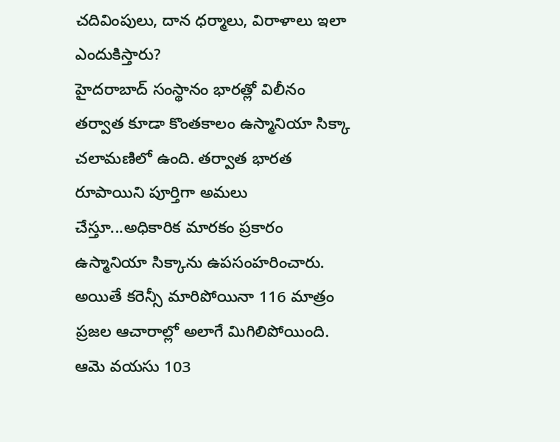చదివింపులు, దాన ధర్మాలు, విరాళాలు ఇలా ఎందుకిస్తారు?
హైదరాబాద్ సంస్థానం భారత్లో విలీనం తర్వాత కూడా కొంతకాలం ఉస్మానియా సిక్కా చలామణిలో ఉంది. తర్వాత భారత రూపాయిని పూర్తిగా అమలు చేస్తూ...అధికారిక మారకం ప్రకారం ఉస్మానియా సిక్కాను ఉపసంహరించారు. అయితే కరెన్సీ మారిపోయినా 116 మాత్రం ప్రజల ఆచారాల్లో అలాగే మిగిలిపోయింది.
ఆమె వయసు 103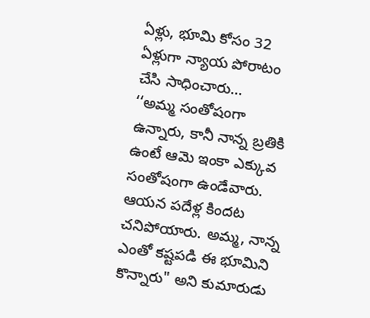ఏళ్లు, భూమి కోసం 32 ఏళ్లుగా న్యాయ పోరాటం చేసి సాధించారు...
‘‘అమ్మ సంతోషంగా ఉన్నారు, కానీ నాన్న బ్రతికి ఉంటే ఆమె ఇంకా ఎక్కువ సంతోషంగా ఉండేవారు. ఆయన పదేళ్ల కిందట చనిపోయారు. అమ్మ, నాన్న ఎంతో కష్టపడి ఈ భూమిని కొన్నారు" అని కుమారుడు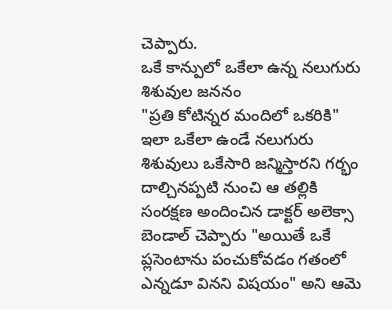చెప్పారు.
ఒకే కాన్పులో ఒకేలా ఉన్న నలుగురు శిశువుల జననం
"ప్రతి కోటిన్నర మందిలో ఒకరికి" ఇలా ఒకేలా ఉండే నలుగురు శిశువులు ఒకేసారి జన్మిస్తారని గర్భం దాల్చినప్పటి నుంచి ఆ తల్లికి సంరక్షణ అందించిన డాక్టర్ అలెక్సా బెండాల్ చెప్పారు "అయితే ఒకే ప్లసెంటాను పంచుకోవడం గతంలో ఎన్నడూ వినని విషయం" అని ఆమె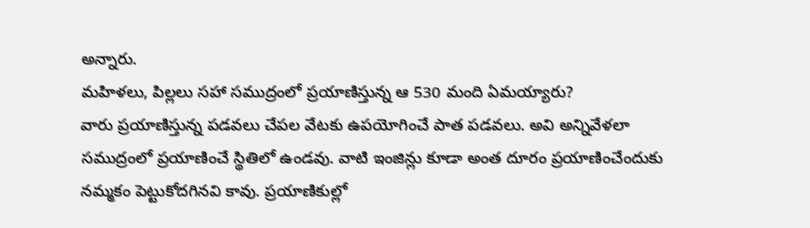అన్నారు.
మహిళలు, పిల్లలు సహా సముద్రంలో ప్రయాణిస్తున్న ఆ 530 మంది ఏమయ్యారు?
వారు ప్రయాణిస్తున్న పడవలు చేపల వేటకు ఉపయోగించే పాత పడవలు. అవి అన్నివేళలా సముద్రంలో ప్రయాణించే స్థితిలో ఉండవు. వాటి ఇంజిన్లు కూడా అంత దూరం ప్రయాణించేందుకు నమ్మకం పెట్టుకోదగినవి కావు. ప్రయాణికుల్లో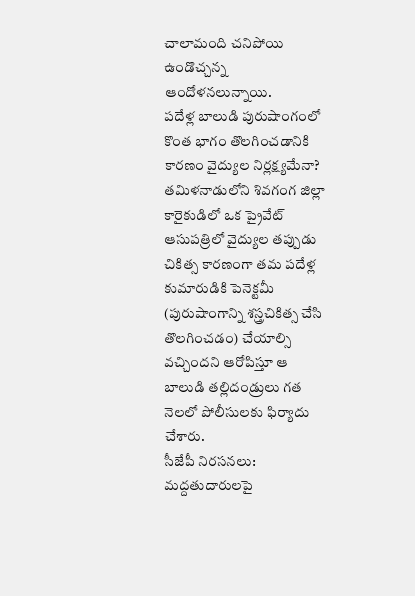చాలామంది చనిపోయి ఉండొచ్చన్న ఆందోళనలున్నాయి.
పదేళ్ల బాలుడి పురుషాంగంలో కొంత భాగం తొలగించడానికి కారణం వైద్యుల నిర్లక్ష్యమేనా?
తమిళనాడులోని శివగంగ జిల్లా కారైకుడిలో ఒక ప్రైవేట్ ఆసుపత్రిలో వైద్యుల తప్పుడు చికిత్స కారణంగా తమ పదేళ్ల కుమారుడికి పెనెక్టమీ (పురుషాంగాన్ని శస్త్రచికిత్స చేసి తొలగించడం) చేయాల్సి వచ్చిందని ఆరోపిస్తూ ఆ బాలుడి తల్లిదండ్రులు గత నెలలో పోలీసులకు ఫిర్యాదు చేశారు.
సీజేపీ నిరసనలు: మద్దతుదారులపై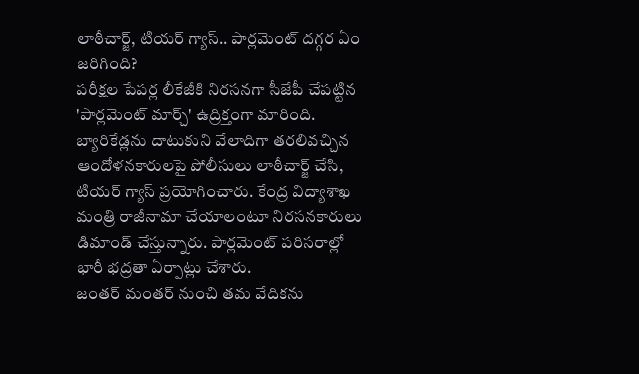లాఠీచార్జ్, టియర్ గ్యాస్.. పార్లమెంట్ దగ్గర ఏం జరిగింది?
పరీక్షల పేపర్ల లీకేజీకి నిరసనగా సీజేపీ చేపట్టిన 'పార్లమెంట్ మార్చ్' ఉద్రిక్తంగా మారింది. బ్యారికేడ్లను దాటుకుని వేలాదిగా తరలివచ్చిన ఆందోళనకారులపై పోలీసులు లాఠీచార్జ్ చేసి, టియర్ గ్యాస్ ప్రయోగించారు. కేంద్ర విద్యాశాఖ మంత్రి రాజీనామా చేయాలంటూ నిరసనకారులు డిమాండ్ చేస్తున్నారు. పార్లమెంట్ పరిసరాల్లో భారీ భద్రతా ఏర్పాట్లు చేశారు.
జంతర్ మంతర్ నుంచి తమ వేదికను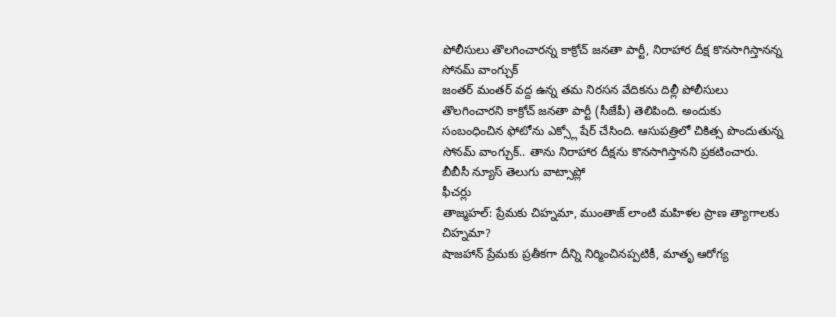పోలీసులు తొలగించారన్న కాక్రోచ్ జనతా పార్టీ, నిరాహార దీక్ష కొనసాగిస్తానన్న సోనమ్ వాంగ్చుక్
జంతర్ మంతర్ వద్ద ఉన్న తమ నిరసన వేదికను దిల్లీ పోలీసులు తొలగించారని కాక్రోచ్ జనతా పార్టీ (సీజేపీ) తెలిపింది. అందుకు సంబంధించిన ఫోటోను ఎక్స్లో షేర్ చేసింది. ఆసుపత్రిలో చికిత్స పొందుతున్న సోనమ్ వాంగ్చుక్.. తాను నిరాహార దీక్షను కొనసాగిస్తానని ప్రకటించారు.
బీబీసీ న్యూస్ తెలుగు వాట్సాప్లో
ఫీచర్లు
తాజ్మహల్: ప్రేమకు చిహ్నమా, ముంతాజ్ లాంటి మహిళల ప్రాణ త్యాగాలకు చిహ్నమా?
షాజహాన్ ప్రేమకు ప్రతీకగా దీన్ని నిర్మించినప్పటికీ, మాతృ ఆరోగ్య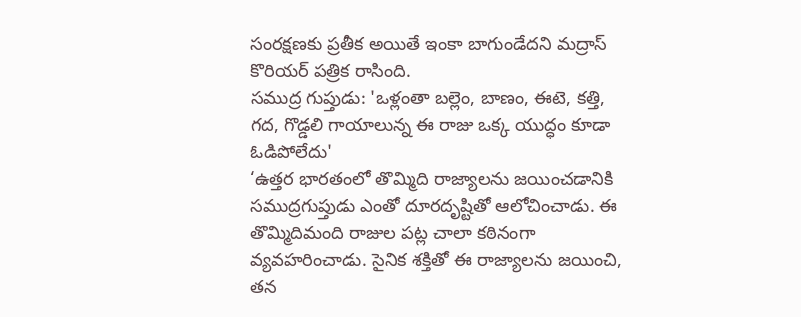సంరక్షణకు ప్రతీక అయితే ఇంకా బాగుండేదని మద్రాస్ కొరియర్ పత్రిక రాసింది.
సముద్ర గుప్తుడు: 'ఒళ్లంతా బల్లెం, బాణం, ఈటె, కత్తి, గద, గొడ్డలి గాయాలున్న ఈ రాజు ఒక్క యుద్ధం కూడా ఓడిపోలేదు'
‘ఉత్తర భారతంలో తొమ్మిది రాజ్యాలను జయించడానికి సముద్రగుప్తుడు ఎంతో దూరదృష్టితో ఆలోచించాడు. ఈ తొమ్మిదిమంది రాజుల పట్ల చాలా కఠినంగా వ్యవహరించాడు. సైనిక శక్తితో ఈ రాజ్యాలను జయించి, తన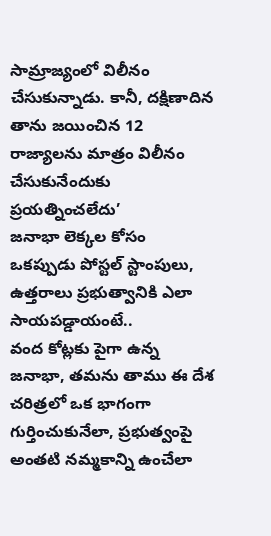సామ్రాజ్యంలో విలీనం చేసుకున్నాడు. కానీ, దక్షిణాదిన తాను జయించిన 12 రాజ్యాలను మాత్రం విలీనం చేసుకునేందుకు ప్రయత్నించలేదు’
జనాభా లెక్కల కోసం ఒకప్పుడు పోస్టల్ స్టాంపులు, ఉత్తరాలు ప్రభుత్వానికి ఎలా సాయపడ్డాయంటే..
వంద కోట్లకు పైగా ఉన్న జనాభా, తమను తాము ఈ దేశ చరిత్రలో ఒక భాగంగా గుర్తించుకునేలా, ప్రభుత్వంపై అంతటి నమ్మకాన్ని ఉంచేలా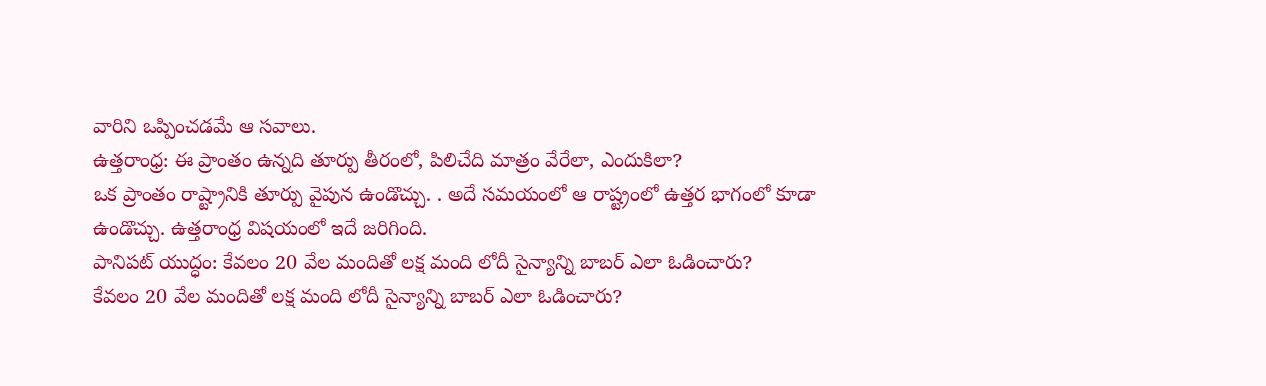వారిని ఒప్పించడమే ఆ సవాలు.
ఉత్తరాంధ్ర: ఈ ప్రాంతం ఉన్నది తూర్పు తీరంలో, పిలిచేది మాత్రం వేరేలా, ఎందుకిలా?
ఒక ప్రాంతం రాష్ట్రానికి తూర్పు వైపున ఉండొచ్చు. . అదే సమయంలో ఆ రాష్ట్రంలో ఉత్తర భాగంలో కూడా ఉండొచ్చు. ఉత్తరాంధ్ర విషయంలో ఇదే జరిగింది.
పానిపట్ యుద్ధం: కేవలం 20 వేల మందితో లక్ష మంది లోదీ సైన్యాన్ని బాబర్ ఎలా ఓడించారు?
కేవలం 20 వేల మందితో లక్ష మంది లోదీ సైన్యాన్ని బాబర్ ఎలా ఓడించారు?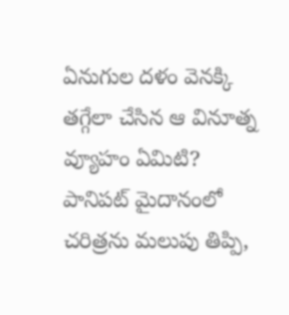ఏనుగుల దళం వెనక్కి తగ్గేలా చేసిన ఆ వినూత్న వ్యూహం ఏమిటి? పానిపట్ మైదానంలో చరిత్రను మలుపు తిప్పి,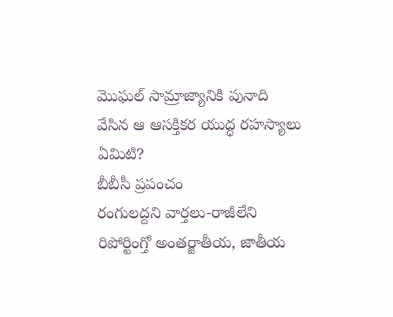మొఘల్ సామ్రాజ్యానికి పునాది వేసిన ఆ ఆసక్తికర యుద్ధ రహస్యాలు ఏమిటి?
బీబీసీ ప్రపంచం
రంగులద్దని వార్తలు-రాజీలేని రిపోర్టింగ్తో అంతర్జాతీయ, జాతీయ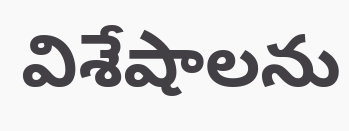విశేషాలను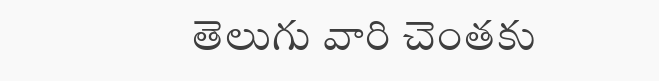తెలుగు వారి చెంతకు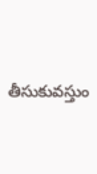తీసుకువస్తుం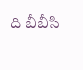ది బీబీసి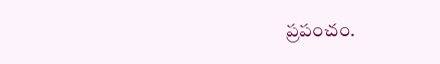ప్రపంచం.